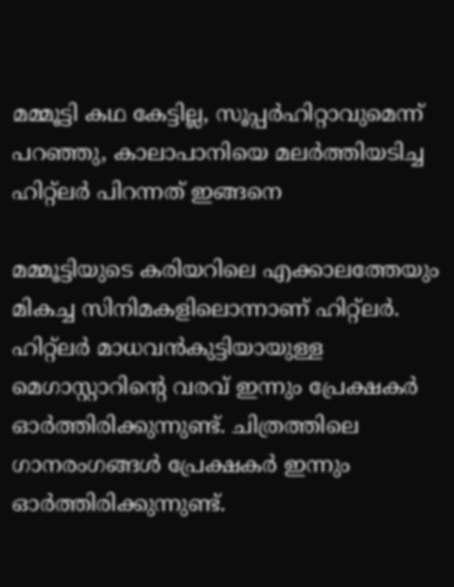മമ്മൂട്ടി കഥ കേട്ടില്ല, സൂപ്പര്‍ഹിറ്റാവുമെന്ന് പറഞ്ഞു, കാലാപാനിയെ മലര്‍ത്തിയടിച്ച ഹിറ്റ്ലര്‍ പിറന്നത് ഇങ്ങനെ

മമ്മൂട്ടിയുടെ കരിയറിലെ എക്കാലത്തേയും മികച്ച സിനിമകളിലൊന്നാണ് ഹിറ്റ്‌ലര്‍. ഹിറ്റ്‌ലര്‍ മാധവന്‍കുട്ടിയായുള്ള മെഗാസ്റ്റാറിന്റെ വരവ് ഇന്നും പ്രേക്ഷകര്‍ ഓര്‍ത്തിരിക്കുന്നുണ്ട്. ചിത്രത്തിലെ ഗാനരംഗങ്ങള്‍ പ്രേക്ഷകര്‍ ഇന്നും ഓര്‍ത്തിരിക്കുന്നുണ്ട്.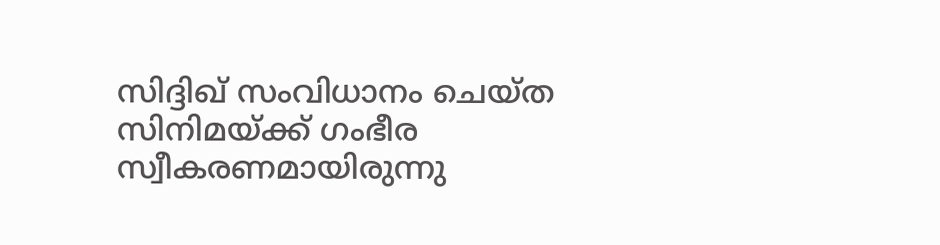സിദ്ദിഖ് സംവിധാനം ചെയ്ത സിനിമയ്ക്ക് ഗംഭീര സ്വീകരണമായിരുന്നു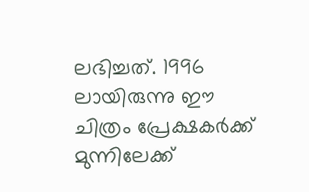ലഭിച്ചത്. 1996 ലായിരുന്നു ഈ ചിത്രം പ്രേക്ഷകര്‍ക്ക് മുന്നിലേക്ക്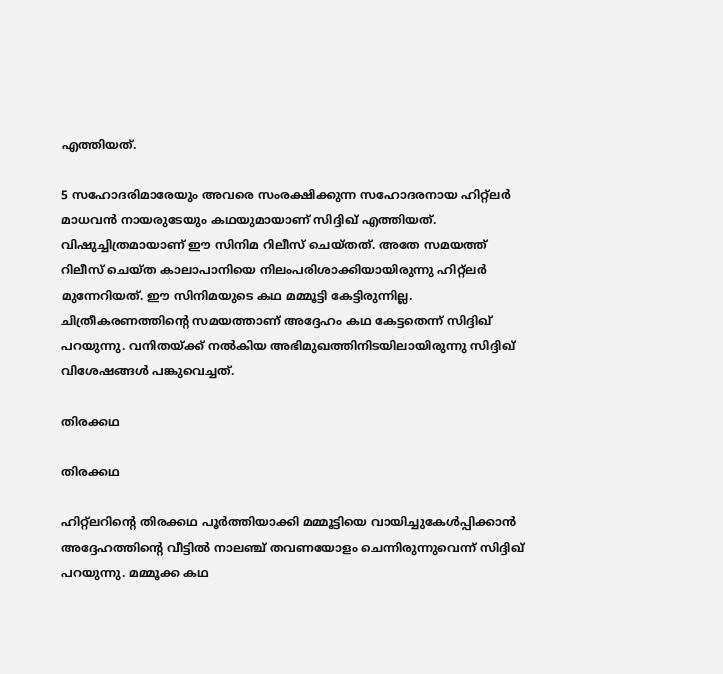എത്തിയത്.

5 സഹോദരിമാരേയും അവരെ സംരക്ഷിക്കുന്ന സഹോദരനായ ഹിറ്റ്‌ലര്‍ മാധവന്‍ നായരുടേയും കഥയുമായാണ് സിദ്ദിഖ് എത്തിയത്. വിഷുച്ചിത്രമായാണ് ഈ സിനിമ റിലീസ് ചെയ്തത്. അതേ സമയത്ത് റിലീസ് ചെയ്ത കാലാപാനിയെ നിലംപരിശാക്കിയായിരുന്നു ഹിറ്റ്‌ലര്‍ മുന്നേറിയത്. ഈ സിനിമയുടെ കഥ മമ്മൂട്ടി കേട്ടിരുന്നില്ല. ചിത്രീകരണത്തിന്റെ സമയത്താണ് അദ്ദേഹം കഥ കേട്ടതെന്ന് സിദ്ദിഖ് പറയുന്നു. വനിതയ്ക്ക് നല്‍കിയ അഭിമുഖത്തിനിടയിലായിരുന്നു സിദ്ദിഖ് വിശേഷങ്ങള്‍ പങ്കുവെച്ചത്.

തിരക്കഥ

തിരക്കഥ

ഹിറ്റ്ലറിന്‍റെ തിരക്കഥ പൂര്‍ത്തിയാക്കി മമ്മൂട്ടിയെ വായിച്ചുകേള്‍പ്പിക്കാന്‍ അദ്ദേഹത്തിന്റെ വീട്ടില്‍ നാലഞ്ച് തവണയോളം ചെന്നിരുന്നുവെന്ന് സിദ്ദിഖ് പറയുന്നു. മമ്മൂക്ക കഥ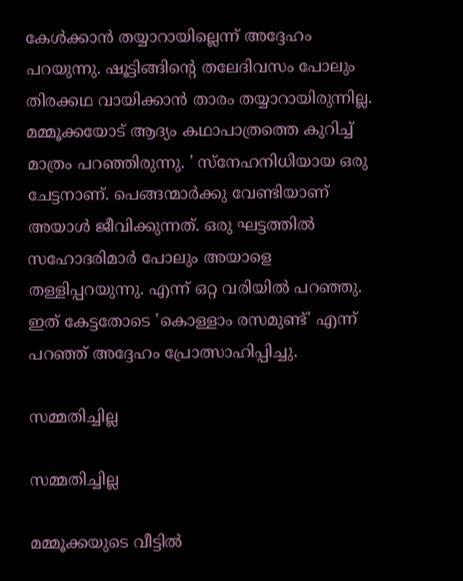കേള്‍ക്കാന്‍ തയ്യാറായില്ലെന്ന് അദ്ദേഹം പറയുന്നു. ഷൂട്ടിങ്ങിന്റെ തലേദിവസം പോലും തിരക്കഥ വായിക്കാന്‍ താരം തയ്യാറായിരുന്നില്ല. മമ്മൂക്കയോട് ആദ്യം കഥാപാത്രത്തെ കുറിച്ച് മാത്രം പറഞ്ഞിരുന്നു. ' സ്‌നേഹനിധിയായ ഒരു ചേട്ടനാണ്. പെങ്ങന്മാര്‍ക്കു വേണ്ടിയാണ് അയാള്‍ ജീവിക്കുന്നത്. ഒരു ഘട്ടത്തില്‍ സഹോദരിമാര്‍ പോലും അയാളെ തള്ളിപ്പറയുന്നു. എന്ന് ഒറ്റ വരിയില്‍ പറഞ്ഞു. ഇത് കേട്ടതോടെ 'കൊള്ളാം രസമുണ്ട്' എന്ന് പറഞ്ഞ് അദ്ദേഹം പ്രോത്സാഹിപ്പിച്ചു.

സമ്മതിച്ചില്ല

സമ്മതിച്ചില്ല

മമ്മൂക്കയുടെ വീട്ടില്‍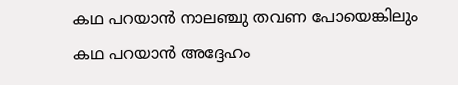കഥ പറയാന്‍ നാലഞ്ചു തവണ പോയെങ്കിലും കഥ പറയാന്‍ അദ്ദേഹം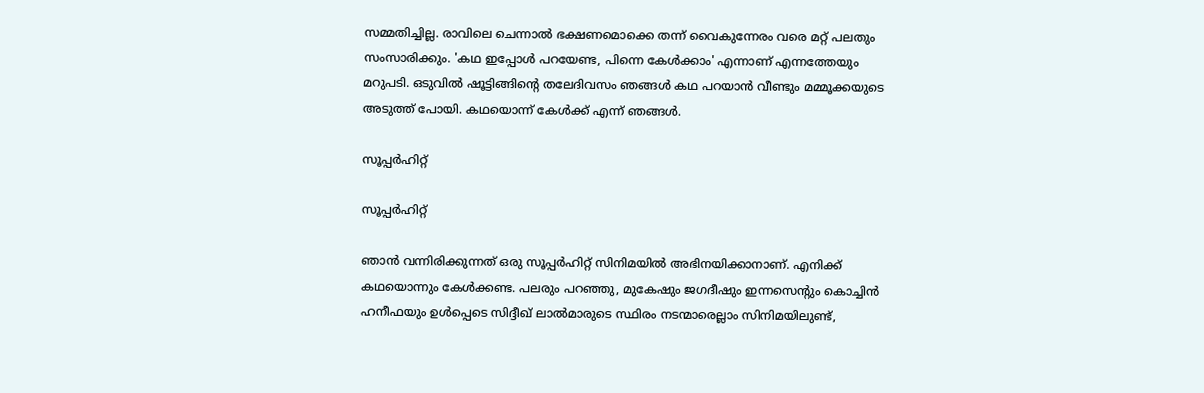സമ്മതിച്ചില്ല. രാവിലെ ചെന്നാല്‍ ഭക്ഷണമൊക്കെ തന്ന് വൈകുന്നേരം വരെ മറ്റ് പലതും സംസാരിക്കും. 'കഥ ഇപ്പോള്‍ പറയേണ്ട, പിന്നെ കേള്‍ക്കാം' എന്നാണ് എന്നത്തേയും മറുപടി. ഒടുവില്‍ ഷൂട്ടിങ്ങിന്റെ തലേദിവസം ഞങ്ങള്‍ കഥ പറയാന്‍ വീണ്ടും മമ്മൂക്കയുടെ അടുത്ത് പോയി. കഥയൊന്ന് കേള്‍ക്ക് എന്ന് ഞങ്ങള്‍.

സൂപ്പര്‍ഹിറ്റ്

സൂപ്പര്‍ഹിറ്റ്

ഞാന്‍ വന്നിരിക്കുന്നത് ഒരു സൂപ്പര്‍ഹിറ്റ് സിനിമയില്‍ അഭിനയിക്കാനാണ്. എനിക്ക് കഥയൊന്നും കേള്‍ക്കണ്ട. പലരും പറഞ്ഞു, മുകേഷും ജഗദീഷും ഇന്നസെന്റും കൊച്ചിന്‍ ഹനീഫയും ഉള്‍പ്പെടെ സിദ്ദീഖ് ലാല്‍മാരുടെ സ്ഥിരം നടന്മാരെല്ലാം സിനിമയിലുണ്ട്,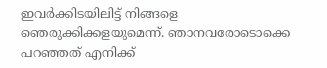ഇവര്‍ക്കിടയിലിട്ട് നിങ്ങളെ ഞെരുക്കിക്കളയുമെന്ന്. ഞാനവരോടൊക്കെ പറഞ്ഞത് എനിക്ക്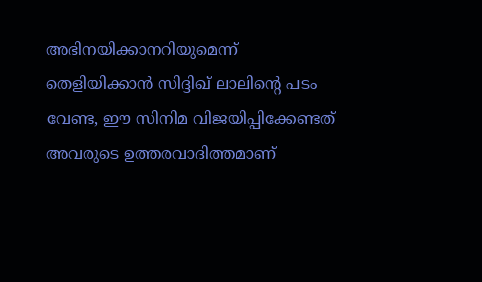അഭിനയിക്കാനറിയുമെന്ന് തെളിയിക്കാന്‍ സിദ്ദിഖ് ലാലിന്റെ പടം വേണ്ട, ഈ സിനിമ വിജയിപ്പിക്കേണ്ടത് അവരുടെ ഉത്തരവാദിത്തമാണ്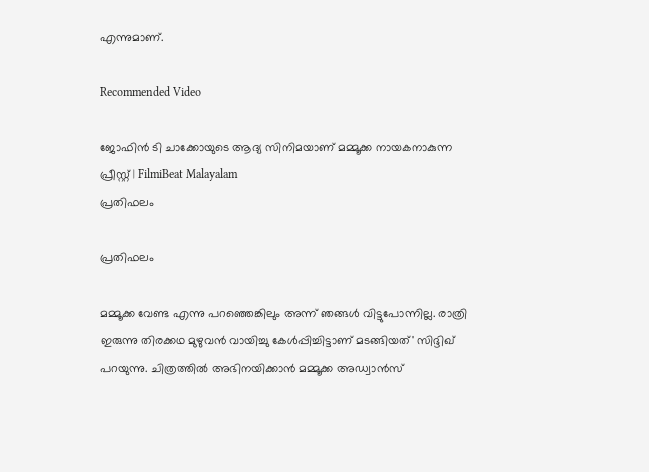എന്നുമാണ്.

Recommended Video

ജോഫിന്‍ ടി ചാക്കോയുടെ ആദ്യ സിനിമയാണ് മമ്മൂക്ക നായകനാകുന്ന പ്രീസ്റ്റ് | FilmiBeat Malayalam
പ്രതിഫലം

പ്രതിഫലം

മമ്മൂക്ക വേണ്ട എന്നു പറഞ്ഞെങ്കിലും അന്ന് ഞങ്ങള്‍ വിട്ടുപോന്നില്ല. രാത്രി ഇരുന്നു തിരക്കഥ മുഴുവന്‍ വായിച്ചു കേള്‍പ്പിച്ചിട്ടാണ് മടങ്ങിയത്' സിദ്ദിഖ് പറയുന്നു. ചിത്രത്തില്‍ അഭിനയിക്കാന്‍ മമ്മൂക്ക അഡ്വാന്‍സ്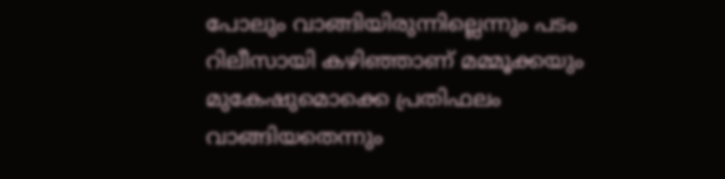പോലും വാങ്ങിയിരുന്നില്ലെന്നും പടം റിലീസായി കഴിഞ്ഞാണ് മമ്മൂക്കയും മുകേഷുമൊക്കെ പ്രതിഫലം വാങ്ങിയതെന്നും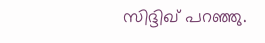സിദ്ദിഖ് പറഞ്ഞു.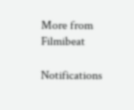More from Filmibeat

Notifications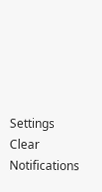Settings
Clear Notifications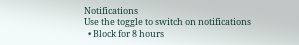Notifications
Use the toggle to switch on notifications
  • Block for 8 hours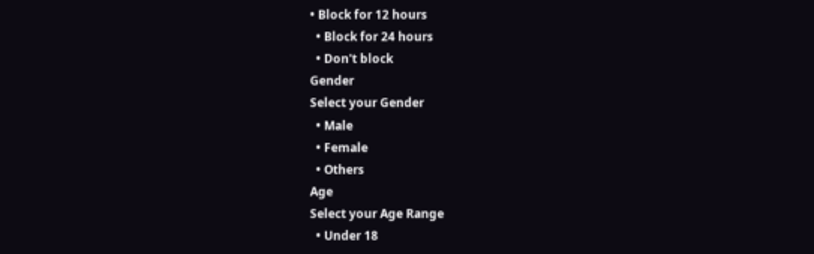• Block for 12 hours
  • Block for 24 hours
  • Don't block
Gender
Select your Gender
  • Male
  • Female
  • Others
Age
Select your Age Range
  • Under 18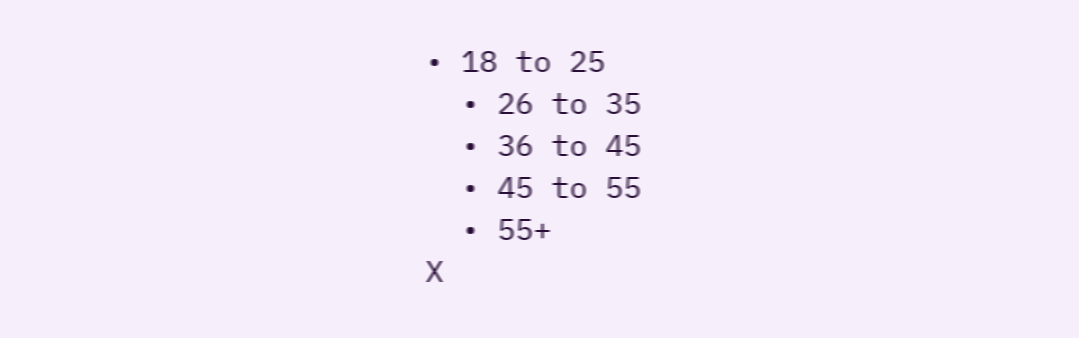• 18 to 25
  • 26 to 35
  • 36 to 45
  • 45 to 55
  • 55+
X